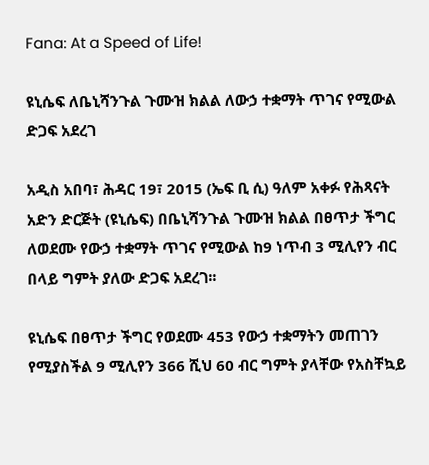Fana: At a Speed of Life!

ዩኒሴፍ ለቤኒሻንጉል ጉሙዝ ክልል ለውኃ ተቋማት ጥገና የሚውል ድጋፍ አደረገ

አዲስ አበባ፣ ሕዳር 19፣ 2015 (ኤፍ ቢ ሲ) ዓለም አቀፉ የሕጻናት አድን ድርጅት (ዩኒሴፍ) በቤኒሻንጉል ጉሙዝ ክልል በፀጥታ ችግር ለወደሙ የውኃ ተቋማት ጥገና የሚውል ከ9 ነጥብ 3 ሚሊየን ብር በላይ ግምት ያለው ድጋፍ አደረገ፡፡

ዩኒሴፍ በፀጥታ ችግር የወደሙ 453 የውኃ ተቋማትን መጠገን የሚያስችል 9 ሚሊየን 366 ሺህ 60 ብር ግምት ያላቸው የአስቸኳይ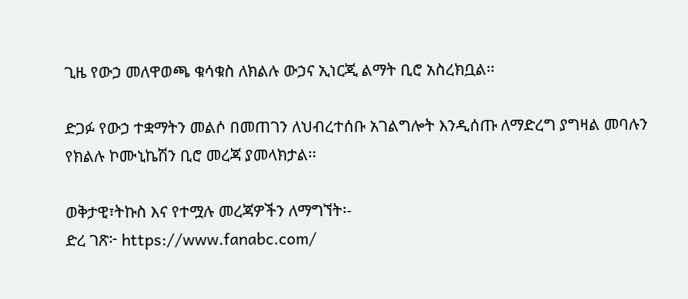ጊዜ የውኃ መለዋወጫ ቁሳቁስ ለክልሉ ውኃና ኢነርጂ ልማት ቢሮ አስረክቧል፡፡

ድጋፉ የውኃ ተቋማትን መልሶ በመጠገን ለህብረተሰቡ አገልግሎት እንዲሰጡ ለማድረግ ያግዛል መባሉን የክልሉ ኮሙኒኬሽን ቢሮ መረጃ ያመላክታል፡፡

ወቅታዊ፣ትኩስ እና የተሟሉ መረጃዎችን ለማግኘት፡-
ድረ ገጽ፦ https://www.fanabc.com/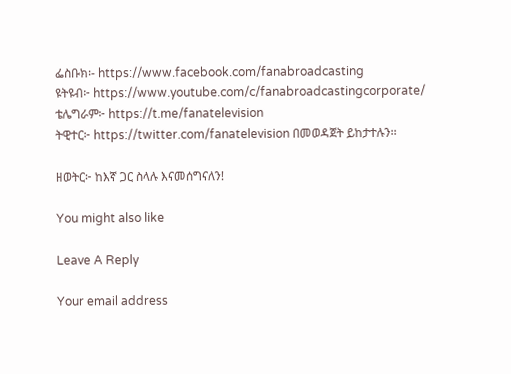ፌስቡክ፡- https://www.facebook.com/fanabroadcasting
ዩትዩብ፦ https://www.youtube.com/c/fanabroadcastingcorporate/
ቴሌግራም፦ https://t.me/fanatelevision
ትዊተር፦ https://twitter.com/fanatelevision በመወዳጀት ይከታተሉን፡፡

ዘወትር፦ ከእኛ ጋር ስላሉ እናመሰግናለን!

You might also like

Leave A Reply

Your email address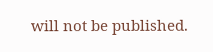will not be published.